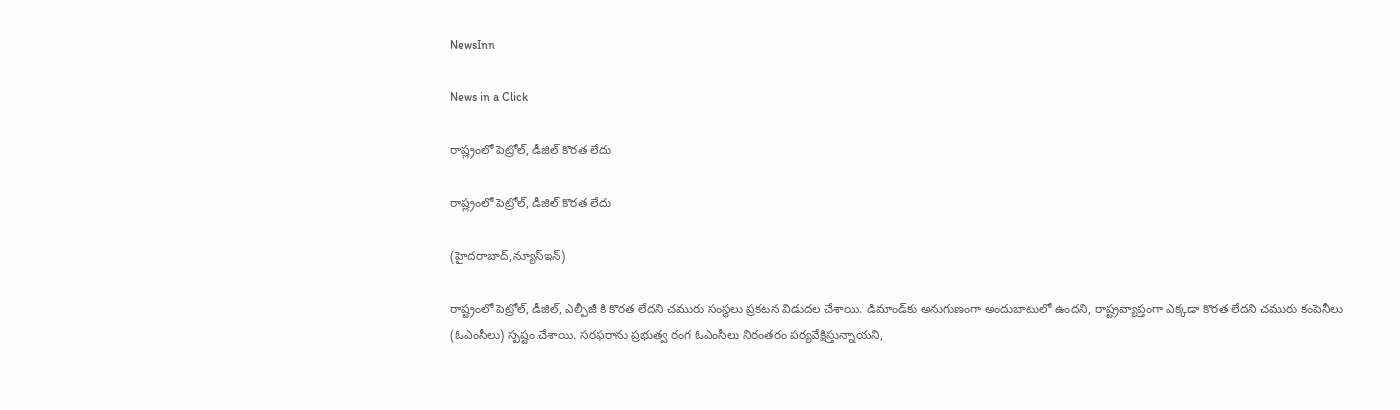NewsInn

News in a Click

రాష్ల్రంలో పెట్రోల్, డీజిల్ కొర‌త లేదు

రాష్ల్రంలో పెట్రోల్, డీజిల్ కొర‌త లేదు

(హైద‌రాబాద్,న్యూస్ఇన్‌)

రాష్ట్రంలో పెట్రోల్, డీజిల్, ఎల్పీజీ కి కొర‌త లేద‌ని చ‌మురు సంస్థ‌లు ప్ర‌క‌ట‌న విడుద‌ల చేశాయి. డిమాండ్‌కు అనుగుణంగా అందుబాటులో ఉందని, రాష్ట్రవ్యాప్తంగా ఎక్కడా కొరత లేదని చమురు కంపెనీలు (ఓఎంసీలు) స్పష్టం చేశాయి. సరఫరాను ప్రభుత్వ రంగ ఓఎంసీలు నిరంతరం పర్యవేక్షిస్తున్నాయని,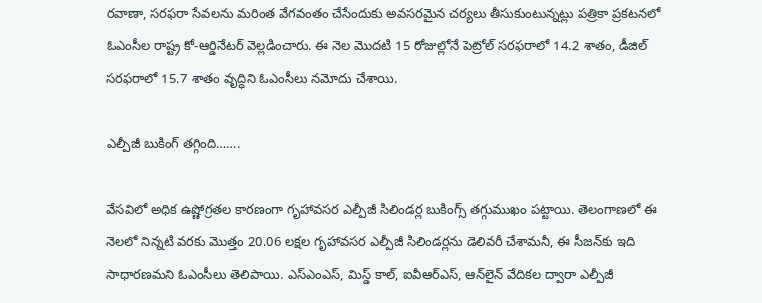రవాణా, సరఫరా సేవలను మరింత వేగవంతం చేసేందుకు అవసరమైన చర్యలు తీసుకుంటున్నట్లు పత్రికా ప్రకటనలో ఓఎంసీల రాష్ట్ర కో-ఆర్డినేటర్ వెల్లడించారు. ఈ నెల మొదటి 15 రోజుల్లోనే పెట్రోల్‌ సరఫరాలో 14.2 శాతం, డీజిల్ సరఫరాలో 15.7 శాతం వృద్ధిని ఓఎంసీలు నమోదు చేశాయి.

ఎల్పీజీ బుకింగ్ త‌గ్గింది…….

వేసవిలో అధిక ఉష్ణోగ్రతల కారణంగా గృహావసర ఎల్పీజీ సిలిండర్ల బుకింగ్స్ తగ్గుముఖం పట్టాయి. తెలంగాణలో ఈ నెలలో నిన్నటి వరకు మొత్తం 20.06 లక్షల గృహావసర ఎల్పీజీ సిలిండర్లను డెలివరీ చేశామనీ, ఈ సీజన్‌కు ఇది సాధారణమని ఓఎంసీలు తెలిపాయి. ఎస్‌ఎంఎస్‌, మిస్డ్‌ కాల్‌, ఐవీఆర్‌ఎస్‌, ఆన్‌లైన్‌ వేదికల ద్వారా ఎల్పీజీ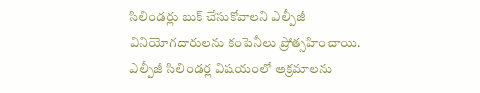సిలిండర్లు బుక్‌ చేసుకోవాలని ఎల్పీజీ వినియోగదారులను కంపెనీలు ప్రోత్సహించాయి. ఎల్పీజీ సిలిండర్ల విషయంలో అక్రమాలను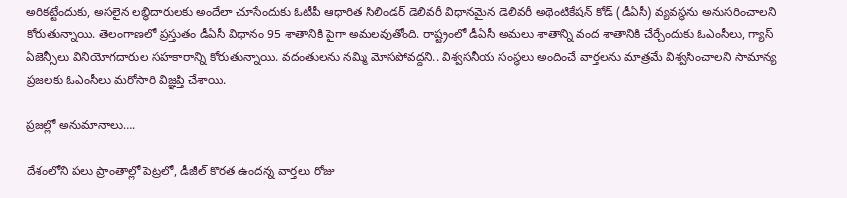అరికట్టేందుకు, అసలైన లబ్ధిదారులకు అందేలా చూసేందుకు ఓటీపీ ఆధారిత సిలిండర్ డెలివరీ విధానమైన డెలివరీ అథెంటికేషన్ కోడ్‌ (డీఏసీ) వ్యవస్థను అనుసరించాలని కోరుతున్నాయి. తెలంగాణలో ప్రస్తుతం డీఏసీ విధానం 95 శాతానికి పైగా అమలవుతోంది. రాష్ట్రంలో డీఏసీ అమలు శాతాన్ని వంద శాతానికి చేర్చేందుకు ఓఎంసీలు, గ్యాస్ ఏజెన్సీలు వినియోగదారుల సహకారాన్ని కోరుతున్నాయి. వదంతులను నమ్మి మోసపోవద్దని.. విశ్వసనీయ సంస్థలు అందించే వార్తలను మాత్రమే విశ్వసించాలని సామాన్య ప్రజలకు ఓఎంసీలు మరోసారి విజ్ఞప్తి చేశాయి.

ప్ర‌జ‌ల్లో అనుమానాలు….

దేశంలోని ప‌లు ప్రాంతాల్లో పెట్ర‌లో, డీజీల్ కొర‌త ఉంద‌న్న వార్త‌లు రోజు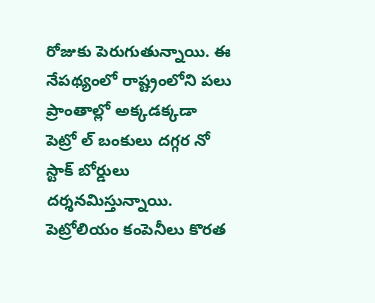రోజుకు పెరుగుతున్నాయి. ఈ నేప‌థ్యంలో రాష్ట్రంలోని ప‌లు ప్రాంతాల్లో అక్క‌డ‌క్క‌డా పెట్రో ల్ బంకులు ద‌గ్గ‌ర నో స్టాక్ బోర్డులు ద‌ర్శ‌నమిస్తున్నాయి. పెట్రోలియం కంపెనీలు కొర‌త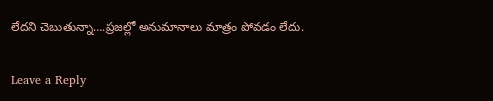లేద‌ని చెబుతున్నా….ప్ర‌జ‌ల్లో అనుమానాలు మాత్రం పోవ‌డం లేదు.

Leave a Reply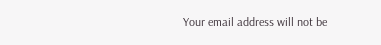Your email address will not be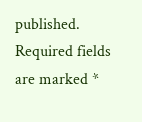published. Required fields are marked *